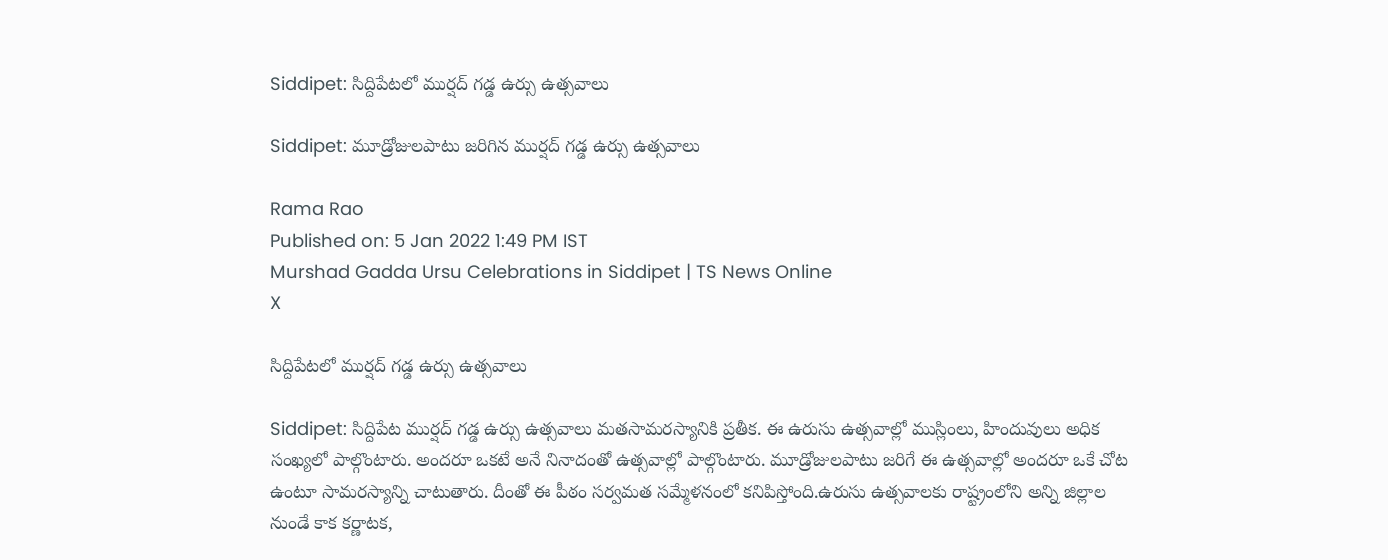Siddipet: సిద్దిపేటలో ముర్షద్‌ గడ్డ ఉర్సు ఉత్సవాలు

Siddipet: మూడ్రోజులపాటు జరిగిన ముర్షద్‌ గడ్డ ఉర్సు ఉత్సవాలు

Rama Rao
Published on: 5 Jan 2022 1:49 PM IST
Murshad Gadda Ursu Celebrations in Siddipet | TS News Online
X

సిద్దిపేటలో ముర్షద్‌ గడ్డ ఉర్సు ఉత్సవాలు

Siddipet: సిద్దిపేట ముర్షద్‌ గడ్డ ఉర్సు ఉత్సవాలు మతసామరస్యానికి ప్రతీక. ఈ ఉరుసు ఉత్సవాల్లో ముస్లింలు, హిందువులు అధిక సంఖ్యలో పాల్గొంటారు. అందరూ ఒకటే అనే నినాదంతో ఉత్సవాల్లో పాల్గొంటారు. మూడ్రోజులపాటు జరిగే ఈ ఉత్సవాల్లో అందరూ ఒకే చోట ఉంటూ సామరస్యాన్ని చాటుతారు. దీంతో ఈ పీఠం సర్వమత సమ్మేళనంలో కనిపిస్తోంది.ఉరుసు ఉత్సవాలకు రాష్ట్రంలోని అన్ని జిల్లాల నుండే కాక కర్ణాటక,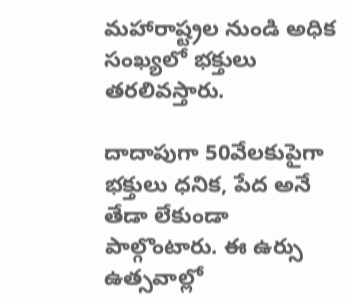మహారాష్ట్రల నుండి అధిక సంఖ్యలో భక్తులు తరలివస్తారు.

దాదాపుగా 50వేలకుపైగా భక్తులు ధనిక, పేద అనే తేడా లేకుండా పాల్గొంటారు. ఈ ఉర్సు ఉత్సవాల్లో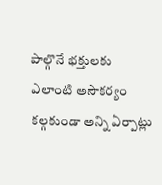పాల్గొనే భక్తులకు ఎలాంటి అసౌకర్యం కల్గకుండా అన్ని ఏర్పాట్లు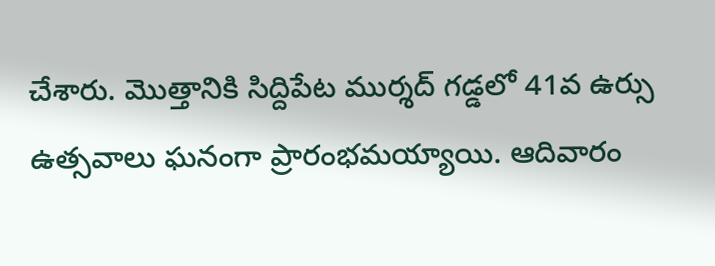చేశారు. మొత్తానికి సిద్దిపేట ముర్శద్‌ గడ్డలో 41వ ఉర్సు ఉత్సవాలు ఘనంగా ప్రారంభమయ్యాయి. ఆదివారం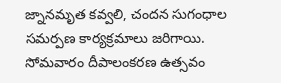జ్నానమృత కవ్వలి, చందన సుగంధాల సమర్పణ కార్యక్రమాలు జరిగాయి. సోమవారం దీపాలంకరణ ఉత్సవం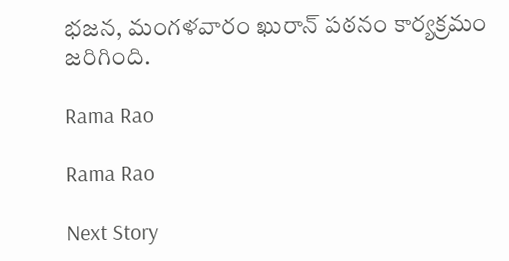భజన, మంగళవారం ఖురాన్‌ పఠనం కార్యక్రమం జరిగింది.

Rama Rao

Rama Rao

Next Story